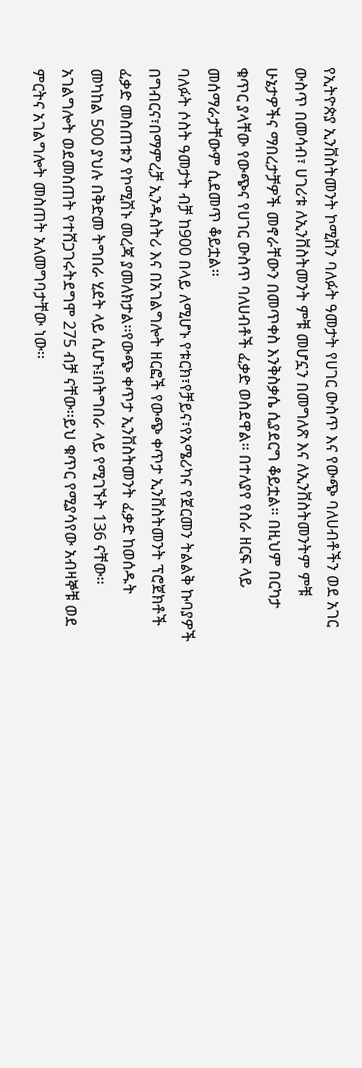የኢትዮጵያ ኢንቨስትመንት ኮሚሽን ባለፉት ዓመታት የሀገር ውስጥ እና የውጭ ባለሀብቶችን ወደ አገር ውስጥ በመሳብ፣ ሀገሪቱ ለኢንቨስትመንት ምቹ መሆኗን በመግለጽ እና ለኢንቨስትመንትም ምቹ ሁኔታዎችና ማበረታቻዎች መኖራቸውን በመጥቀስ እንቅስቃሴ ሲያደርግ ቆይቷል። በዚህም በርካታ ቁጥር ያላቸው የውጭና የሀገር ውስጥ ባለሀብቶች ፈቃድ ወስደዋል። በተለያየ የስራ ዘርፍ ላይ መሰማራታቸውም ሲደመጥ ቆይቷል።
ባለፉት ሶስት ዓመታት ብቻ ከ900 በላይ ለሚሆኑ የቱርክ፣የቻይና፣የአሜሪካና የጀርመን ትልልቅ ኩባያዎች በግብርና፣በማምረቻ ኢንዱስትሪ እና በአገልግሎት ዘርፎች የውጭ ቀጥታ ኢንቨስትመንት ፕሮጀክቶች ፈቃድ መስጠቱን የኮሚሽኑ መረጃ ያመለክታል፡፡የውጭ ቀጥታ ኢንቨስትመንት ፈቃድ ከወሰዱት መካከል 500 ያህሉ በቅድመ ትግበራ ሂደት ላይ ሲሆኑ፤በትግበራ ላይ የሚገኙት 136 ናቸው፡፡አገልግሎት ወደመስጠት የተሸጋገሩትደግሞ 275 ብቻ ናቸው፡፡ይህ ቁጥር የሚያሳየው አብዛኞቹ ወደ ምርትና አገልግሎት መስጠት አለመግባታቸው ነው፡፡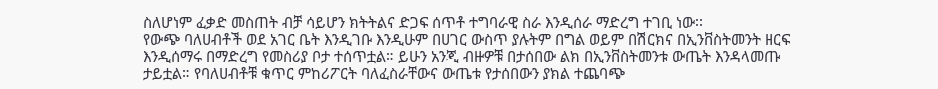ስለሆነም ፈቃድ መስጠት ብቻ ሳይሆን ክትትልና ድጋፍ ሰጥቶ ተግባራዊ ስራ እንዲሰራ ማድረግ ተገቢ ነው፡፡
የውጭ ባለሀብቶች ወደ አገር ቤት እንዲገቡ እንዲሁም በሀገር ውስጥ ያሉትም በግል ወይም በሽርክና በኢንቨስትመንት ዘርፍ እንዲሰማሩ በማድረግ የመስሪያ ቦታ ተሰጥቷል። ይሁን አንጂ ብዙዎቹ በታሰበው ልክ በኢንቨስትመንቱ ውጤት እንዳላመጡ ታይቷል። የባለሀብቶቹ ቁጥር ምከሪፖርት ባለፈስራቸውና ውጤቱ የታሰበውን ያክል ተጨባጭ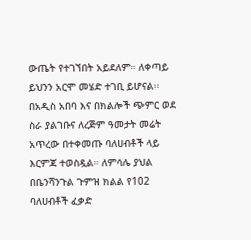ውጤት የተገኘበት አይደለም። ለቀጣይ ይህንን አርሞ መሄድ ተገቢ ይሆናል፡፡
በአዲስ አበባ እና በክልሎች ጭምር ወደ ስራ ያልገቡና ለረጅም ዓመታት መሬት አጥረው በተቀመጡ ባለሀብቶች ላይ እርምጃ ተወስዷል። ለምሳሌ ያህል በቤንሻንጉል ጉምዝ ክልል የ102 ባለሀብቶች ፈቃድ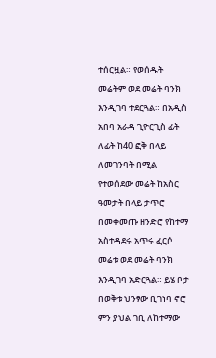ተሰርዟል። የወሰዱት መሬትም ወደ መሬት ባንክ እንዲገባ ተደርጓል። በአዲስ አበባ አራዳ ጊዮርጊስ ፊት ለፊት ከ40 ፎቅ በላይ ለመገንባት በሚል የተወሰደው መሬት ከአስር ዓመታት በላይ ታጥሮ በመቀመጡ ዘንድሮ የከተማ አስተዳደሩ አጥሩ ፈርሶ መሬቱ ወደ መሬት ባንክ እንዲገባ አድርጓል። ይሄ ቦታ በወቅቱ ህንፃው ቢገነባ ኖሮ ምን ያህል ገቢ ለከተማው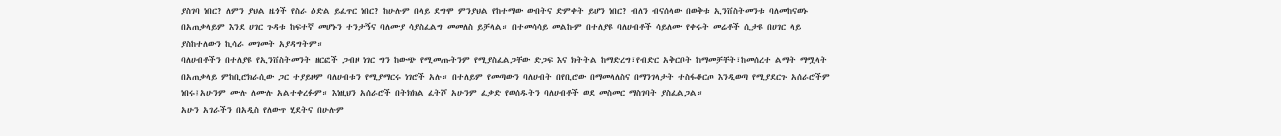ያስገባ ነበር? ለምን ያህል ዜጎች የስራ ዕድል ይፈጥር ነበር? ከሁሉም በላይ ደግሞ ምንያህል የከተማው ውበትና ድምቀት ይሆን ነበር? ብለን ብናሰላው በወቅቱ ኢንቨስትመንቱ ባለመከናወኑ በአጠቃላይም እንደ ሀገር ጉዳቱ ከፍተኛ መሆኑን ተንታኝና ባለሙያ ሳያስፈልግ መመለስ ይቻላል። በተመሳሳይ መልኩም በተለያዩ ባለሀብቶች ሳይለሙ የቀሩት መሬቶች ሲታዩ በሀገር ላይ ያስከተለውን ኪሳራ መገመት አያዳግትም።
ባለሀብቶችን በተለያዩ የኢንቨስትመንት ዘርፎች ጋብዞ ነገር ግን ከውጭ የሚመጡትንም የሚያስፈልጋቸው ድጋፍ እና ክትትል ከማድረግ፣የብድር አቅርቦት ከማመቻቸት፣ከመሰረተ ልማት ማሟላት በአጠቃላይ ምከቢሮክራሲው ጋር ተያይዞም ባለሀብቱን የሚያማርሩ ነገሮች አሉ። በተለይም የመጣውን ባለሀብት በየቢሮው በማመላለስና በማንገላታት ተስፋቆርጦ እንዲወጣ የሚያደርጉ አሰራሮችም ነበሩ፤አሁንም ሙሉ ለሙሉ አልተቀረፉም። እነዚህን አሰራሮች በትክክል ፈትሾ አሁንም ፈቃድ የወሰዱትን ባለሀብቶች ወደ መስመር ማስገባት ያስፈልጋል።
አሁን አገራችን በአዲስ የለውጥ ሂደትና በሁሉም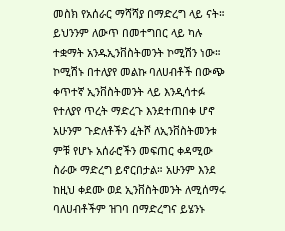መስክ የአሰራር ማሻሻያ በማድረግ ላይ ናት። ይህንንም ለውጥ በመተግበር ላይ ካሉ ተቋማት አንዱኢንቨስትመንት ኮሚሽን ነው። ኮሚሽኑ በተለያየ መልኩ ባለሀብቶች በውጭ ቀጥተኛ ኢንቨስትመንት ላይ እንዲሳተፉ የተለያየ ጥረት ማድረጉ እንደተጠበቀ ሆኖ አሁንም ጉድለቶችን ፈትሾ ለኢንቨስትመንቱ ምቹ የሆኑ አሰራሮችን መፍጠር ቀዳሚው ስራው ማድረግ ይኖርበታል። አሁንም እንደ ከዚህ ቀደሙ ወደ ኢንቨስትመንት ለሚሰማሩ ባለሀብቶችም ዝገባ በማድረግና ይሄንኑ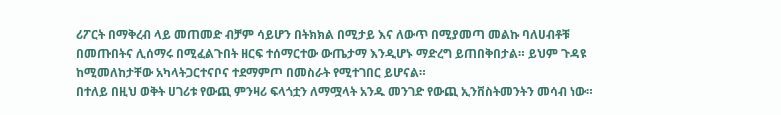ሪፖርት በማቅረብ ላይ መጠመድ ብቻም ሳይሆን በትክክል በሚታይ እና ለውጥ በሚያመጣ መልኩ ባለሀብቶቹ በመጡበትና ሊሰማሩ በሚፈልጉበት ዘርፍ ተሰማርተው ውጤታማ እንዲሆኑ ማድረግ ይጠበቅበታል። ይህም ጉዳዩ ከሚመለከታቸው አካላትጋርተናቦና ተደማምጦ በመስራት የሚተገበር ይሆናል።
በተለይ በዚህ ወቅት ሀገሪቱ የውጪ ምንዛሪ ፍላጎቷን ለማሟላት አንዱ መንገድ የውጪ ኢንቨስትመንትን መሳብ ነው።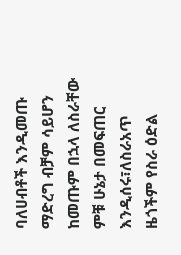ባለሀብቶች እንዲመጡ ማድረግ ብቻም ሳይሆን ከመጡም በኋላ ለስራቸው ምቹ ሁኔታ በመፍጠር እንዲሰሩ፣ለስራአጥ ዜጎችም የስራ ዕድል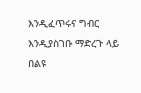እንዲፈጥሩና ግብር እንዲያስገቡ ማድረጉ ላይ በልዩ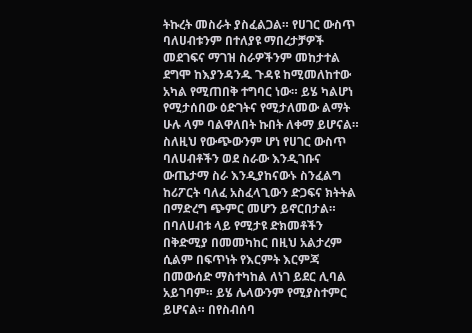ትኩረት መስራት ያስፈልጋል። የሀገር ውስጥ ባለሀብቱንም በተለያዩ ማበረታቻዎች መደገፍና ማገዝ ስራዎችንም መከታተል ደግሞ ከእያንዳንዱ ጉዳዩ ከሚመለከተው አካል የሚጠበቅ ተግባር ነው። ይሄ ካልሆነ የሚታሰበው ዕድገትና የሚታለመው ልማት ሁሉ ላም ባልዋለበት ኩበት ለቀማ ይሆናል።
ስለዚህ የውጭውንም ሆነ የሀገር ውስጥ ባለሀብቶችን ወደ ስራው እንዲገቡና ውጤታማ ስራ እንዲያከናውኑ ስንፈልግ ከሪፖርት ባለፈ አስፈላጊውን ድጋፍና ክትትል በማድረግ ጭምር መሆን ይኖርበታል። በባለሀብቱ ላይ የሚታዩ ድክመቶችን በቅድሚያ በመመካከር በዚህ አልታረም ሲልም በፍጥነት የእርምት እርምጃ በመውሰድ ማስተካከል ለነገ ይደር ሊባል አይገባም። ይሄ ሌላውንም የሚያስተምር ይሆናል። በየስብሰባ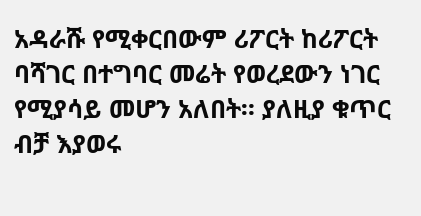አዳራሹ የሚቀርበውም ሪፖርት ከሪፖርት ባሻገር በተግባር መሬት የወረደውን ነገር የሚያሳይ መሆን አለበት። ያለዚያ ቁጥር ብቻ እያወሩ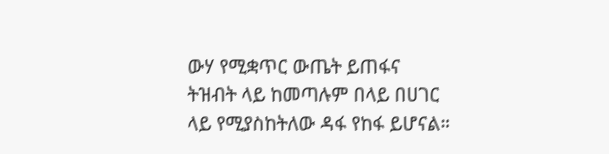ውሃ የሚቋጥር ውጤት ይጠፋና ትዝብት ላይ ከመጣሉም በላይ በሀገር ላይ የሚያስከትለው ዳፋ የከፋ ይሆናል።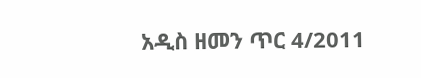አዲስ ዘመን ጥር 4/2011